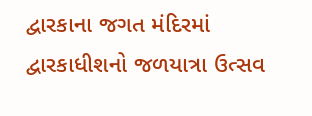દ્વારકાના જગત મંદિરમાં દ્વારકાધીશનો જળયાત્રા ઉત્સવ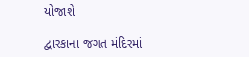યોજાશે

દ્વારકાના જગત મંદિરમાં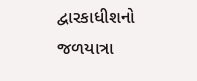દ્વારકાધીશનો જળયાત્રા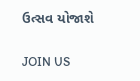ઉત્સવ યોજાશે

JOIN US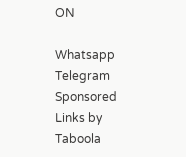ON

Whatsapp
Telegram
Sponsored Links by Taboola